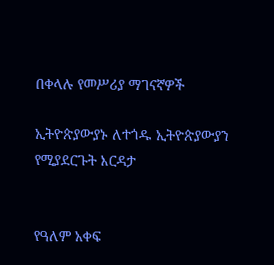በቀላሉ የመሥሪያ ማገናኛዎች

ኢትዮጵያውያኑ ለተጎዱ ኢትዮጵያውያን የሚያደርጉት እርዳታ


የዓለም አቀፍ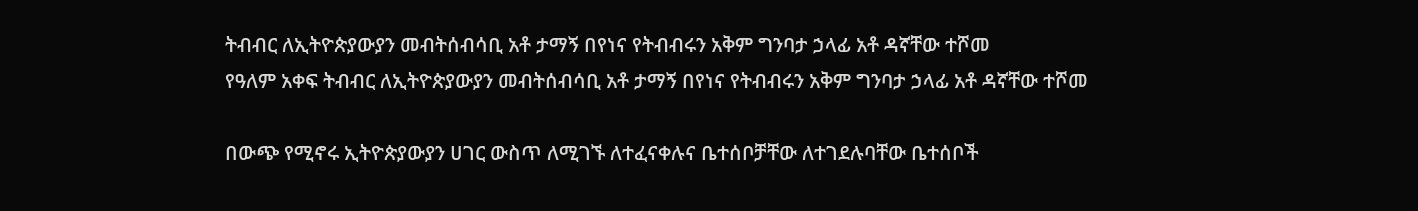ትብብር ለኢትዮጵያውያን መብትሰብሳቢ አቶ ታማኝ በየነና የትብብሩን አቅም ግንባታ ኃላፊ አቶ ዳኛቸው ተሾመ
የዓለም አቀፍ ትብብር ለኢትዮጵያውያን መብትሰብሳቢ አቶ ታማኝ በየነና የትብብሩን አቅም ግንባታ ኃላፊ አቶ ዳኛቸው ተሾመ

በውጭ የሚኖሩ ኢትዮጵያውያን ሀገር ውስጥ ለሚገኙ ለተፈናቀሉና ቤተሰቦቻቸው ለተገደሉባቸው ቤተሰቦች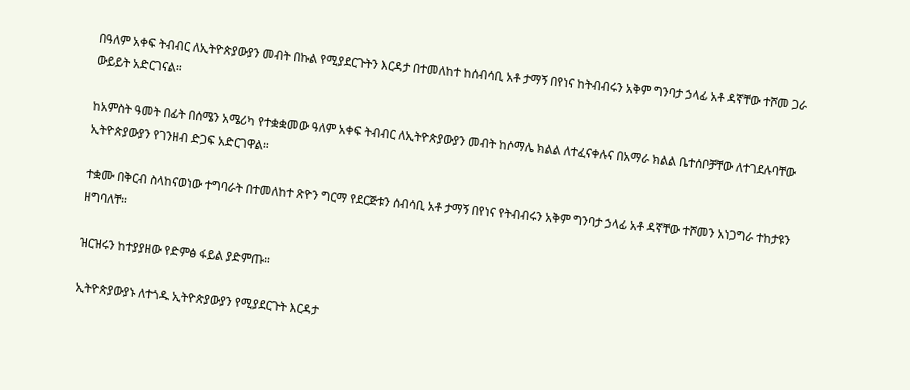በዓለም አቀፍ ትብብር ለኢትዮጵያውያን መብት በኩል የሚያደርጉትን እርዳታ በተመለከተ ከሰብሳቢ አቶ ታማኝ በየነና ከትብብሩን አቅም ግንባታ ኃላፊ አቶ ዳኛቸው ተሾመ ጋራ ውይይት አድርገናል።

ከአምስት ዓመት በፊት በሰሜን አሜሪካ የተቋቋመው ዓለም አቀፍ ትብብር ለኢትዮጵያውያን መብት ከሶማሌ ክልል ለተፈናቀሉና በአማራ ክልል ቤተሰቦቻቸው ለተገደሉባቸው ኢትዮጵያውያን የገንዘብ ድጋፍ አድርገዋል።

ተቋሙ በቅርብ ስላከናወነው ተግባራት በተመለከተ ጽዮን ግርማ የደርጅቱን ሰብሳቢ አቶ ታማኝ በየነና የትብብሩን አቅም ግንባታ ኃላፊ አቶ ዳኛቸው ተሾመን አነጋግራ ተከታዩን ዘግባለቸ።

ዝርዝሩን ከተያያዘው የድምፅ ፋይል ያድምጡ።

ኢትዮጵያውያኑ ለተጎዱ ኢትዮጵያውያን የሚያደርጉት እርዳታ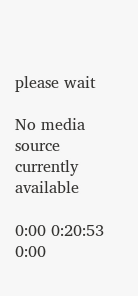please wait

No media source currently available

0:00 0:20:53 0:00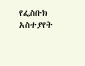የፌስቡክ አስተያየት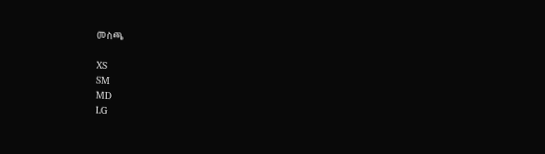መስጫ

XS
SM
MD
LG